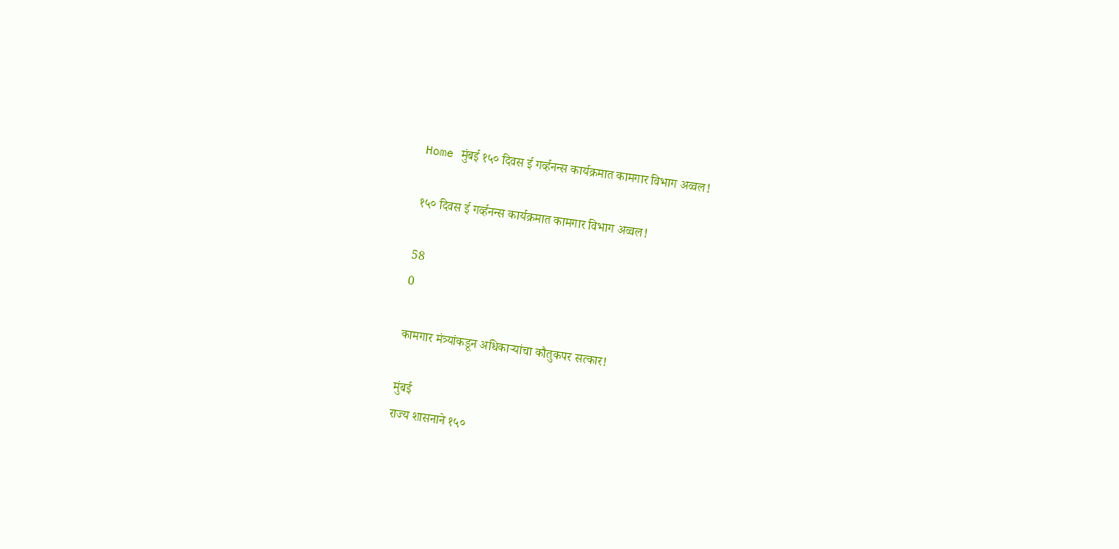Home मुंबई १५० दिवस ई गर्व्हनन्स कार्यक्रमात कामगार विभाग अव्वल!

१५० दिवस ई गर्व्हनन्स कार्यक्रमात कामगार विभाग अव्वल!

58
0

कामगार मंत्र्यांकडून अधिकाऱ्यांचा कौतुकपर सत्कार!

मुंबई
राज्य शासनाने १५०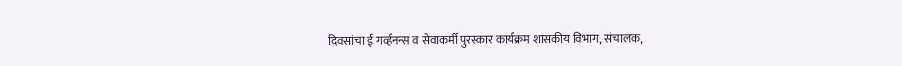दिवसांचा ई गर्व्हनन्स व सेवाकर्मी पुरस्कार कार्यक्रम शासकीय विभाग, संचालक,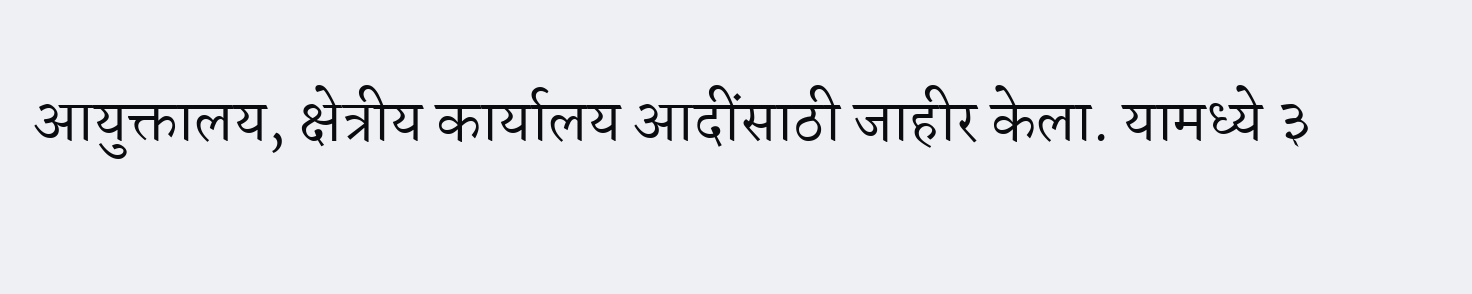आयुक्तालय, क्षेत्रीय कार्यालय आदींसाठी जाहीर केला. यामध्ये ३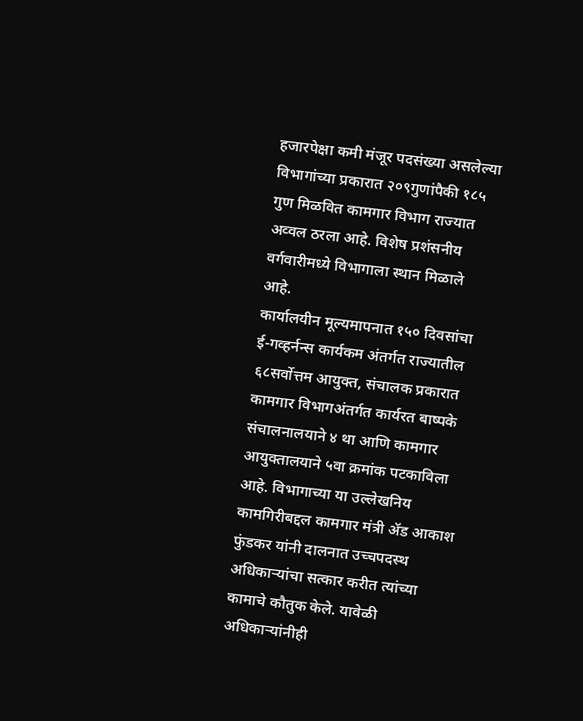हजारपेक्षा कमी मंजूर पदसंख्या असलेल्या विभागांच्या प्रकारात २०९गुणांपैकी १८५ गुण मिळवित कामगार विभाग राज्यात अव्वल ठरला आहे. विशेष प्रशंसनीय वर्गवारीमध्ये विभागाला स्थान मिळाले आहे.
कार्यालयीन मूल्यमापनात १५० दिवसांचा ई-गव्हर्नन्स कार्यकम अंतर्गत राज्यातील ६८सर्वोत्तम आयुक्त, संचालक प्रकारात कामगार विभागअंतर्गत कार्यरत बाष्पके संचालनालयाने ४ था आणि कामगार आयुक्तालयाने ५वा क्रमांक पटकाविला आहे. विभागाच्या या उल्लेखनिय कामगिरीबद्दल कामगार मंत्री ॲड आकाश फुंडकर यांनी दालनात उच्चपदस्थ अधिकाऱ्यांचा सत्कार करीत त्यांच्या कामाचे कौतुक केले. यावेळी अधिकाऱ्यांनीही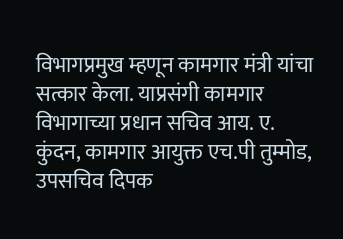विभागप्रमुख म्हणून कामगार मंत्री यांचा सत्कार केला. याप्रसंगी कामगार विभागाच्या प्रधान सचिव आय. ए. कुंदन, कामगार आयुक्त एच.पी तुम्मोड, उपसचिव दिपक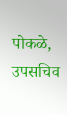पोकळे, उपसचिव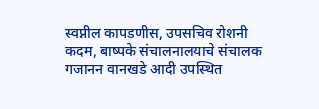स्वप्नील कापडणीस, उपसचिव रोशनी कदम, बाष्पके संचालनालयाचे संचालक गजानन वानखडे आदी उपस्थित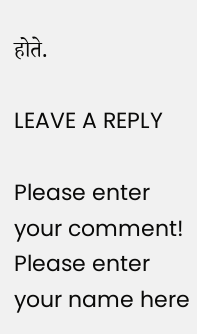होते.

LEAVE A REPLY

Please enter your comment!
Please enter your name here